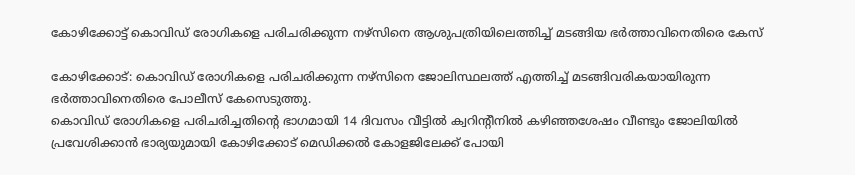കോഴിക്കോട്ട് കൊവിഡ്‌ രോഗികളെ പരിചരിക്കുന്ന നഴ്സിനെ ആശുപത്രിയിലെത്തിച്ച്‌ മടങ്ങിയ ഭര്‍ത്താവിനെതിരെ കേസ്

കോഴിക്കോട്: കൊവിഡ്‌ രോഗികളെ പരിചരിക്കുന്ന നഴ്സിനെ ജോലിസ്ഥലത്ത് എത്തിച്ച്‌ മടങ്ങിവരികയായിരുന്ന ഭര്‍ത്താവിനെതിരെ പോലീസ് കേസെടുത്തു.
കൊവിഡ്‌ രോഗികളെ പരിചരിച്ചതിന്റെ ഭാഗമായി 14 ദിവസം വീട്ടില്‍ ക്വറിന്റീനില്‍ കഴിഞ്ഞശേഷം വീണ്ടും ജോലിയില്‍ പ്രവേശിക്കാന്‍ ഭാര്യയുമായി കോഴിക്കോട് മെഡിക്കല്‍ കോളജിലേക്ക്‌ പോയി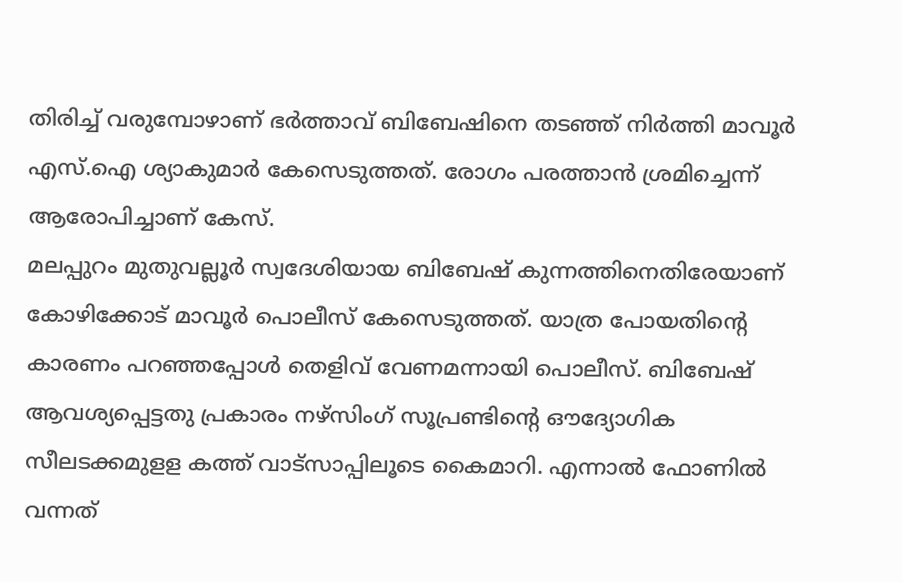തിരിച്ച്‌ വരുമ്പോഴാണ് ഭര്‍ത്താവ് ബിബേഷിനെ തടഞ്ഞ് നിര്‍ത്തി മാവൂര്‍ എസ്.ഐ ശ്യാകുമാര്‍ കേസെടുത്തത്. രോഗം പരത്താന്‍ ശ്രമിച്ചെന്ന് ആരോപിച്ചാണ്‌ കേസ്.
മലപ്പുറം മുതുവല്ലൂര്‍ സ്വദേശിയായ ബിബേഷ് കുന്നത്തിനെതിരേയാണ്‌ കോഴിക്കോട് മാവൂര്‍ പൊലീസ്‌ കേസെടുത്തത്. യാത്ര പോയതിന്റെ കാരണം പറഞ്ഞപ്പോള്‍ തെളിവ്‌ വേണമന്നായി പൊലീസ്. ബിബേഷ് ആവശ്യപ്പെട്ടതു പ്രകാരം നഴ്സിംഗ് സൂപ്രണ്ടിന്റെ ഔദ്യോഗിക സീലടക്കമുളള കത്ത് വാട്സാപ്പിലൂടെ കൈമാറി. എന്നാല്‍ ഫോണില്‍ വന്നത്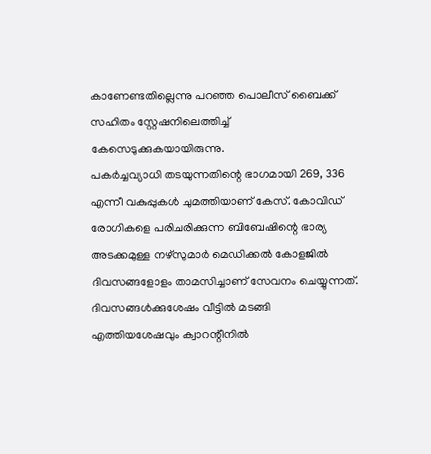കാണേണ്ടതില്ലെന്നു പറഞ്ഞ പൊലീസ് ബൈക്ക് സഹിതം സ്റ്റേഷനിലെത്തിച്ച്‌ കേസെടുക്കുകയായിരുന്നു.
പകര്‍ച്ചവ്യാധി തടയുന്നതിന്റെ ഭാഗമായി 269, 336 എന്നീ വകുപ്പുകള്‍ ചുമത്തിയാണ്‌ കേസ്. കോവിഡ്‌ രോഗികളെ പരിചരിക്കുന്ന ബിബേഷിന്റെ ഭാര്യ അടക്കമുള്ള നഴ്സുമാര്‍ മെഡിക്കല്‍ കോളജില്‍ ദിവസങ്ങളോളം താമസിച്ചാണ്‌ സേവനം ചെയ്യുന്നത്. ദിവസങ്ങള്‍ക്കുശേഷം വീട്ടില്‍ മടങ്ങി എത്തിയശേഷവും ക്വാറന്റീനില്‍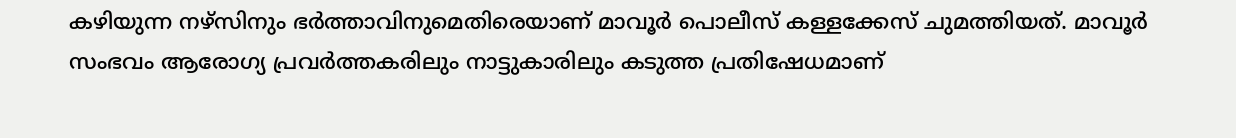കഴിയുന്ന നഴ്സിനും ഭര്‍ത്താവിനുമെതിരെയാണ് മാവൂര്‍ പൊലീസ് കള്ളക്കേസ് ചുമത്തിയത്. മാവൂര്‍ സംഭവം ആരോഗ്യ പ്രവര്‍ത്തകരിലും നാട്ടുകാരിലും കടുത്ത പ്രതിഷേധമാണ്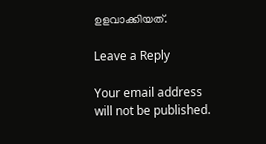ഉളവാക്കിയത്.

Leave a Reply

Your email address will not be published.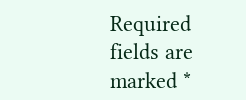Required fields are marked *